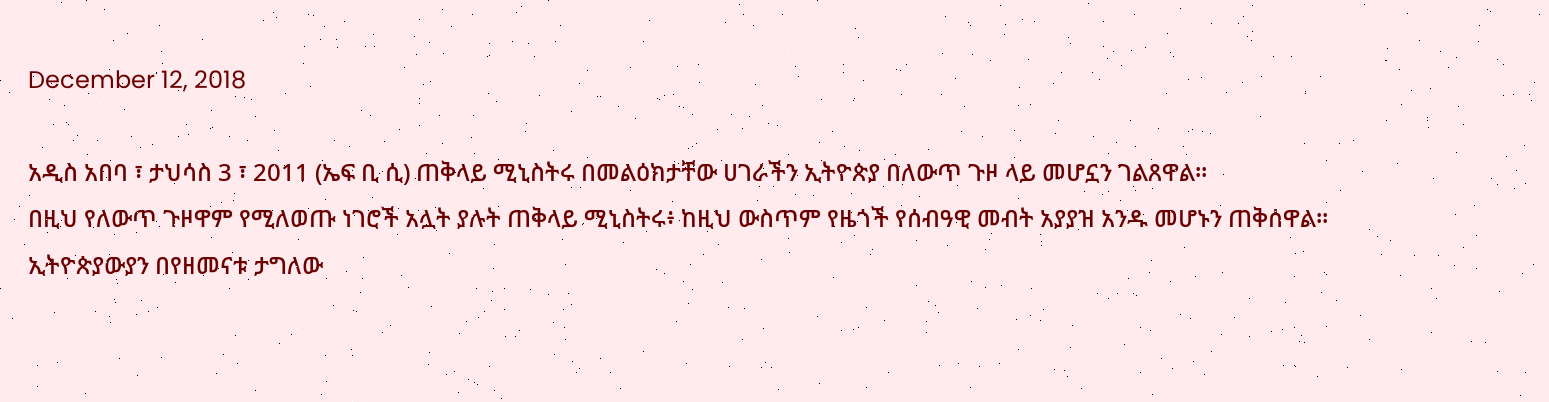December 12, 2018

አዲስ አበባ ፣ ታህሳስ 3 ፣ 2011 (ኤፍ ቢ ሲ) ጠቅላይ ሚኒስትሩ በመልዕክታቸው ሀገራችን ኢትዮጵያ በለውጥ ጉዞ ላይ መሆኗን ገልጸዋል።
በዚህ የለውጥ ጉዞዋም የሚለወጡ ነገሮች አሏት ያሉት ጠቅላይ ሚኒስትሩ፥ ከዚህ ውስጥም የዜጎች የሰብዓዊ መብት አያያዝ አንዱ መሆኑን ጠቅሰዋል።
ኢትዮጵያውያን በየዘመናቱ ታግለው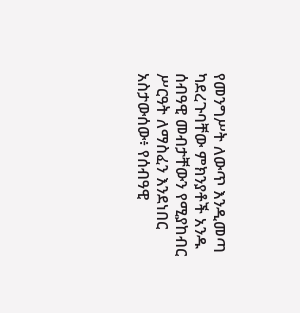የመንግሥት ለውጥ እንዲመጣ ካደረጉባቸው ምክንያቶች አንዱ ሰብዓዊ መብታቸውን የሚያከብር ሥርዓት ለማስፈን እንደነበር አስታውሰው፥ የሰብዓዊ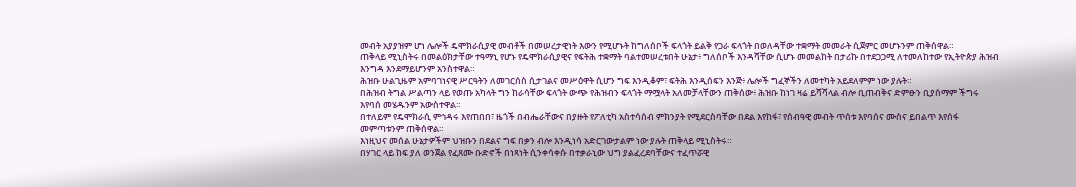መብት አያያዝም ሆነ ሌሎች ዴሞክራሲያዊ መብቶች በመሠረታዊነት እውን የሚሆኑት ከግለሰቦች ፍላጎት ይልቅ የጋራ ፍላጎት በወለዳቸው ተቋማት መመራት ሲጀምር መሆኑንም ጠቅሰዋል።
ጠቅላይ ሚኒስትሩ በመልዕክታቸው ተዓማኒ የሆኑ የዴሞክራሲያዊና የፍትሕ ተቋማት ባልተመሠረቱበት ሁኔታ፥ ግለሰቦች እንዳሻቸው ሲሆኑ መመልከት በታሪኩ በተደጋጋሚ ለተመለከተው የኢትዮጵያ ሕዝብ እንግዳ እንደማይሆንም አንስተዋል።
ሕዝቡ ሁልጊዜም አምባገነናዊ ሥርዓትን ለመገርሰስ ሲታገልና መሥዕዋት ሲሆን ግፍ እንዲቆም፣ ፍትሕ እንዲሰፍን እንጅ፥ ሌሎች ግፈኞችን ለመተካት አይደለምም ነው ያሉት።
በሕዝብ ትግል ሥልጣን ላይ የወጡ አካላት ግን ከራሳቸው ፍላጎት ውጭ የሕዝብን ፍላጎት ማሟላት አለመቻላቸውን ጠቅሰው፥ ሕዝቡ ከነገ ዛሬ ይሻሻላል ብሎ ቢጠብቅና ድምፁን ቢያሰማም ችግሩ እየባሰ መሄዱንም አውስተዋል።
በተለይም የዴሞክራሲ ምኅዳሩ እየጠበበ፣ ዜጎች በብሔራቸውና በያዙት የፖለቲካ አስተሳሰብ ምክንያት የሚደርስባቸው በደል እየከፋ፣ የሰብዓዊ መብት ጥሰቱ እየባሰና ሙስና ይበልጥ እየሰፋ መምጣቱንም ጠቅሰዋል።
እነዚህና መሰል ሁኔታዎችም ህዝቡን በደልና ግፍ በቃን ብሎ እንዲነሳ አድርገውታልም ነው ያሉት ጠቅላይ ሚኒስትሩ።
በሃገር ላይ ከፍ ያለ ወንጀል የፈጸሙ ቡድኖች በነጻነት ሲንቀሳቀሱ በተቃራኒው ህግ ያልፈረደባቸውና ተፈጥሯዊ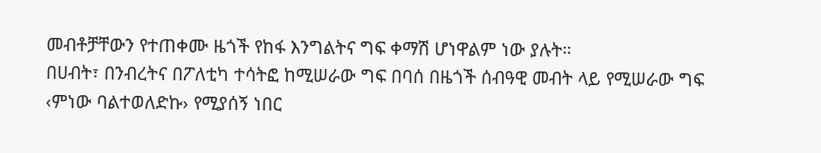መብቶቻቸውን የተጠቀሙ ዜጎች የከፋ እንግልትና ግፍ ቀማሽ ሆነዋልም ነው ያሉት።
በሀብት፣ በንብረትና በፖለቲካ ተሳትፎ ከሚሠራው ግፍ በባሰ በዜጎች ሰብዓዊ መብት ላይ የሚሠራው ግፍ ‹ምነው ባልተወለድኩ› የሚያሰኝ ነበር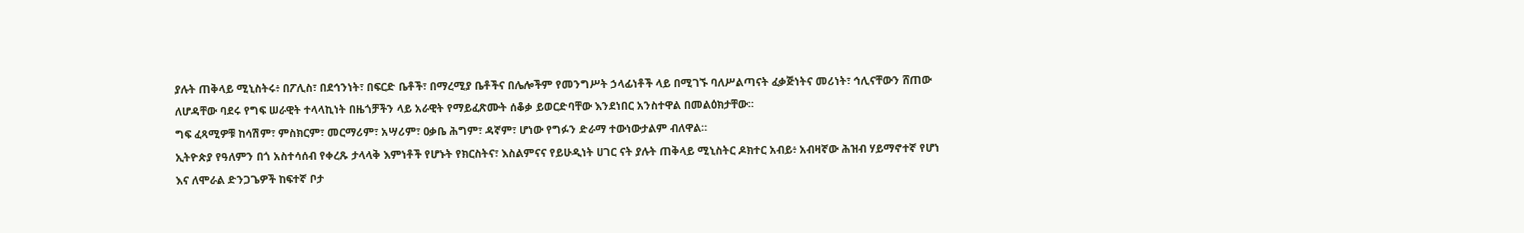ያሉት ጠቅላይ ሚኒስትሩ፥ በፖሊስ፣ በደኅንነት፣ በፍርድ ቤቶች፣ በማረሚያ ቤቶችና በሌሎችም የመንግሥት ኃላፊነቶች ላይ በሚገኙ ባለሥልጣናት ፈቃጅነትና መሪነት፣ ኅሊናቸውን ሸጠው ለሆዳቸው ባደሩ የግፍ ሠራዊት ተላላኪነት በዜጎቻችን ላይ አራዊት የማይፈጽሙት ሰቆቃ ይወርድባቸው እንደነበር አንስተዋል በመልዕክታቸው።
ግፍ ፈጻሚዎቹ ከሳሽም፣ ምስክርም፣ መርማሪም፣ አሣሪም፣ ዐቃቤ ሕግም፣ ዳኛም፣ ሆነው የግፉን ድራማ ተውነውታልም ብለዋል።
ኢትዮጵያ የዓለምን በጎ አስተሳሰብ የቀረጹ ታላላቅ እምነቶች የሆኑት የክርስትና፣ እስልምናና የይሁዲነት ሀገር ናት ያሉት ጠቅላይ ሚኒስትር ዶክተር አብይ፥ አብዛኛው ሕዝብ ሃይማኖተኛ የሆነ እና ለሞራል ድንጋጌዎች ከፍተኛ ቦታ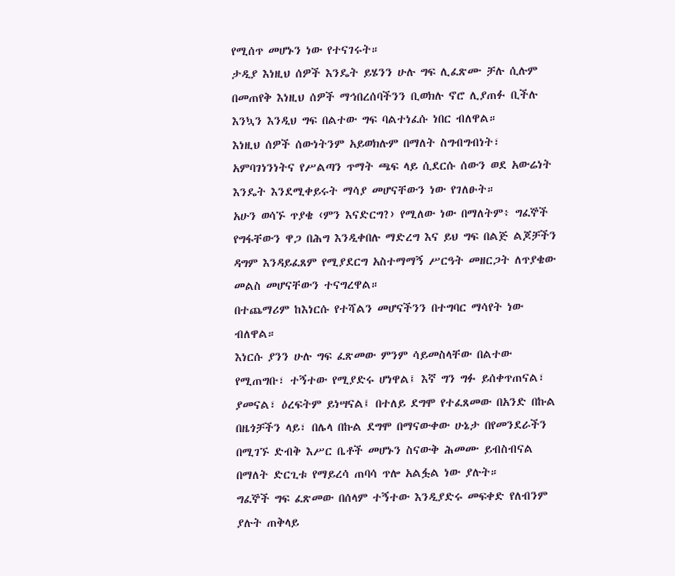የሚሰጥ መሆኑን ነው የተናገሩት።
ታዲያ እነዚህ ሰዎች እንዴት ይሄንን ሁሉ ግፍ ሊፈጽሙ ቻሉ ሲሉም በመጠየቅ እነዚህ ሰዎች ማኅበረሰባችንን ቢወክሉ ኖሮ ሊያጠፉ ቢችሉ እንኳን እንዲህ ግፍ በልተው ግፍ ባልተነፈሱ ነበር ብለዋል።
እነዚህ ሰዎች ሰውነትንም አይወክሉም በማለት ስግብግብነት፣ አምባገነንነትና የሥልጣን ጥማት ጫፍ ላይ ሲደርሱ ሰውን ወደ አውሬነት እንዴት እንደሚቀይሩት ማሳያ መሆናቸውን ነው የገለፁት።
አሁን ወሳኙ ጥያቄ ‹ምን እናድርግ?› የሚለው ነው በማለትም፥ ግፈኞች የግፋቸውን ዋጋ በሕግ እንዲቀበሉ ማድረግ እና ይህ ግፍ በልጅ ልጆቻችን ዳግም እንዳይፈጸም የሚያደርግ አስተማማኝ ሥርዓት መዘርጋት ለጥያቄው መልስ መሆናቸውን ተናግረዋል።
በተጨማሪም ከእነርሱ የተሻልን መሆናችንን በተግባር ማሳየት ነው ብለዋል።
እነርሱ ያንን ሁሉ ግፍ ፈጽመው ምንም ሳይመስላቸው በልተው የሚጠግቡ፣ ተኝተው የሚያድሩ ሆነዋል፤ እኛ ግን ግፉ ይሰቀጥጠናል፣ ያመናል፣ ዕረፍትም ይነሣናል፤ በተለይ ደግሞ የተፈጸመው በአንድ በኩል በዜጎቻችን ላይ፣ በሌላ በኩል ደግሞ በማናውቀው ሁኔታ በየመንደራችን በሚገኙ ድብቅ እሥር ቤቶች መሆኑን ስናውቅ ሕመሙ ይብስብናል በማለት ድርጊቱ የማይረሳ ጠባሳ ጥሎ አልፏል ነው ያሉት።
ግፈኞች ግፍ ፈጽመው በሰላም ተኝተው እንዲያድሩ መፍቀድ የለብንም ያሉት ጠቅላይ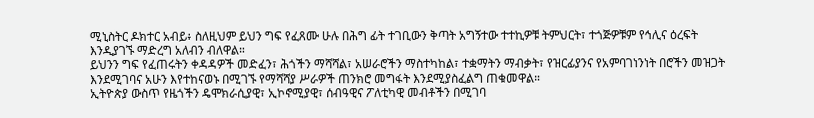ሚኒስትር ዶክተር አብይ፥ ስለዚህም ይህን ግፍ የፈጸሙ ሁሉ በሕግ ፊት ተገቢውን ቅጣት አግኝተው ተተኪዎቹ ትምህርት፣ ተጎጅዎቹም የኅሊና ዕረፍት እንዲያገኙ ማድረግ አለብን ብለዋል።
ይህንን ግፍ የፈጠሩትን ቀዳዳዎች መድፈን፣ ሕጎችን ማሻሻል፣ አሠራሮችን ማስተካከል፣ ተቋማትን ማብቃት፣ የዝርፊያንና የአምባገነንነት በሮችን መዝጋት እንደሚገባና አሁን እየተከናወኑ በሚገኙ የማሻሻያ ሥራዎች ጠንክሮ መግፋት እንደሚያስፈልግ ጠቁመዋል።
ኢትዮጵያ ውስጥ የዜጎችን ዴሞክራሲያዊ፣ ኢኮኖሚያዊ፣ ሰብዓዊና ፖለቲካዊ መብቶችን በሚገባ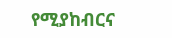የሚያከብርና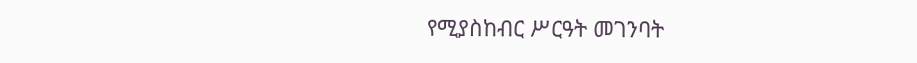የሚያስከብር ሥርዓት መገንባት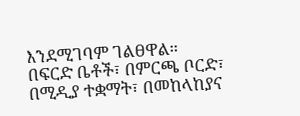እንደሚገባም ገልፀዋል።
በፍርድ ቤቶች፣ በምርጫ ቦርድ፣ በሚዲያ ተቋማት፣ በመከላከያና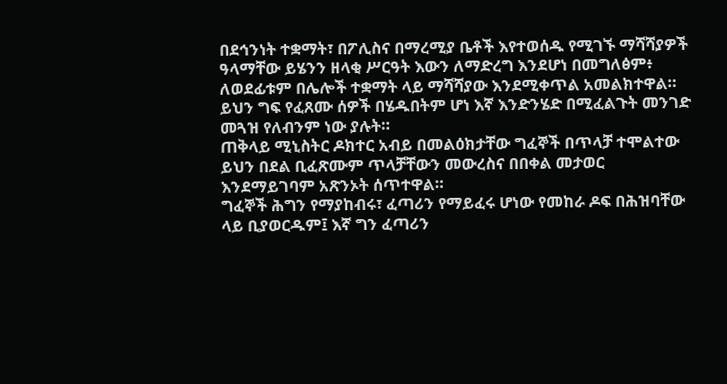በደኅንነት ተቋማት፣ በፖሊስና በማረሚያ ቤቶች እየተወሰዱ የሚገኙ ማሻሻያዎች ዓላማቸው ይሄንን ዘላቂ ሥርዓት እውን ለማድረግ እንደሆነ በመግለፅም፥ ለወደፊቱም በሌሎች ተቋማት ላይ ማሻሻያው እንደሚቀጥል አመልክተዋል።
ይህን ግፍ የፈጸሙ ሰዎች በሄዱበትም ሆነ እኛ እንድንሄድ በሚፈልጉት መንገድ መጓዝ የለብንም ነው ያሉት።
ጠቅላይ ሚኒስትር ዶክተር አብይ በመልዕክታቸው ግፈኞች በጥላቻ ተሞልተው ይህን በደል ቢፈጽሙም ጥላቻቸውን መውረስና በበቀል መታወር እንደማይገባም አጽንኦት ሰጥተዋል።
ግፈኞች ሕግን የማያከብሩ፣ ፈጣሪን የማይፈሩ ሆነው የመከራ ዶፍ በሕዝባቸው ላይ ቢያወርዱም፤ እኛ ግን ፈጣሪን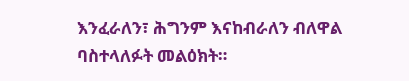እንፈራለን፣ ሕግንም እናከብራለን ብለዋል ባስተላለፉት መልዕክት።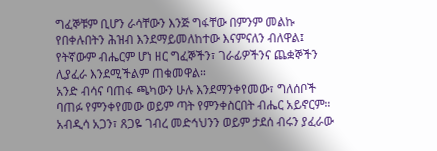ግፈኞቹም ቢሆን ራሳቸውን እንጅ ግፋቸው በምንም መልኩ የበቀሉበትን ሕዝብ እንደማይመለከተው እናምናለን ብለዋል፤ የትኛውም ብሔርም ሆነ ዘር ግፈኞችን፣ ገራፊዎችንና ጨቋኞችን ሊያፈራ እንደሚችልም ጠቁመዋል።
አንድ ብሳና ባጠፋ ጫካውን ሁሉ እንደማንቀየመው፣ ግለሰቦች ባጠፉ የምንቀየመው ወይም ጣት የምንቀስርበት ብሔር አይኖርም።
አብዲሳ አጋን፣ ጸጋዬ ገብረ መድኅህንን ወይም ታደሰ ብሩን ያፈራው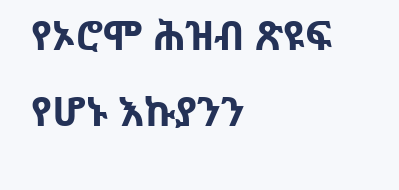የኦሮሞ ሕዝብ ጽዩፍ የሆኑ እኩያንን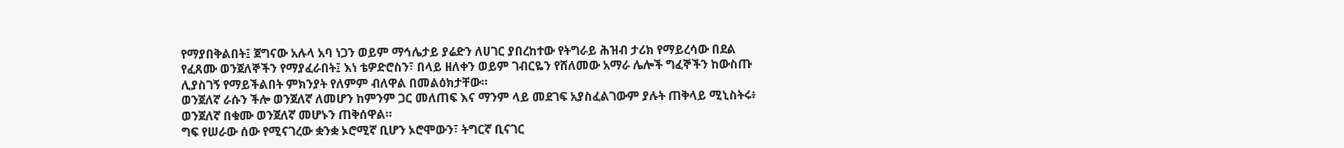የማያበቅልበት፤ ጀግናው አሉላ አባ ነጋን ወይም ማኅሌታይ ያሬድን ለሀገር ያበረከተው የትግራይ ሕዝብ ታሪክ የማይረሳው በደል የፈጸሙ ወንጀለኞችን የማያፈራበት፤ እነ ቴዎድሮስን፣ በላይ ዘለቀን ወይም ገብርዬን የሸለመው አማራ ሌሎች ግፈኞችን ከውስጡ ሊያስገኝ የማይችልበት ምክንያት የለምም ብለዋል በመልዕክታቸው።
ወንጀለኛ ራሱን ችሎ ወንጀለኛ ለመሆን ከምንም ጋር መለጠፍ እና ማንም ላይ መደገፍ አያስፈልገውም ያሉት ጠቅላይ ሚኒስትሩ፥ ወንጀለኛ በቁሙ ወንጀለኛ መሆኑን ጠቅሰዋል።
ግፍ የሠራው ሰው የሚናገረው ቋንቋ ኦሮሚኛ ቢሆን ኦሮሞውን፣ ትግርኛ ቢናገር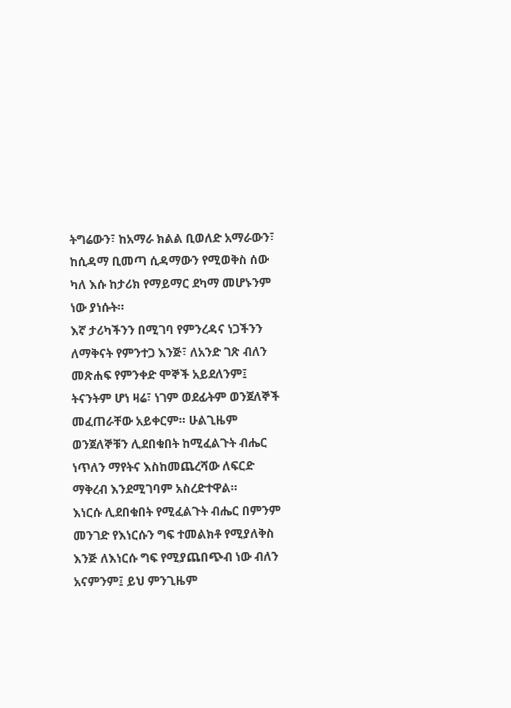ትግሬውን፣ ከአማራ ክልል ቢወለድ አማራውን፣ ከሲዳማ ቢመጣ ሲዳማውን የሚወቅስ ሰው ካለ እሱ ከታሪክ የማይማር ደካማ መሆኑንም ነው ያነሱት።
እኛ ታሪካችንን በሚገባ የምንረዳና ነጋችንን ለማቅናት የምንተጋ እንጅ፣ ለአንድ ገጽ ብለን መጽሐፍ የምንቀድ ሞኞች አይደለንም፤ ትናንትም ሆነ ዛሬ፣ ነገም ወደፊትም ወንጀለኞች መፈጠራቸው አይቀርም። ሁልጊዜም ወንጀለኞቹን ሊደበቁበት ከሚፈልጉት ብሔር ነጥለን ማየትና እስከመጨረሻው ለፍርድ ማቅረብ እንደሚገባም አስረድተዋል።
እነርሱ ሊደበቁበት የሚፈልጉት ብሔር በምንም መንገድ የእነርሱን ግፍ ተመልክቶ የሚያለቅስ እንጅ ለእነርሱ ግፍ የሚያጨበጭብ ነው ብለን አናምንም፤ ይህ ምንጊዜም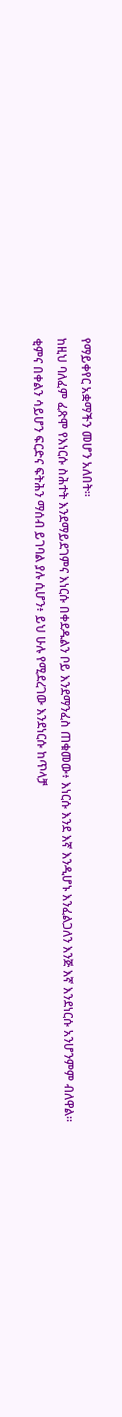የማይቀየር አቋማችን መሆን አለበት።
ከዚህ ባለፈም ፈጽሞ የእነርሱ ስሕተት እንደማይደገምና እነርሱ በቀደዱልን ቦይ እንደማንፈስ ጠቁመው፥ እነርሱ እንደ እኛ እንዲሆኑ እንፈልጋለን እንጅ እኛ እንደነርሱ አንሆንምም ብለዋል።
ቂምና በቀልን ሳይሆን ፍርድና ፍትሕን ማሰብ ይገባል ያሉ ሲሆን፥ ይህ ሁሉ የሚደረገው እንደነርሱ ከጥላቻ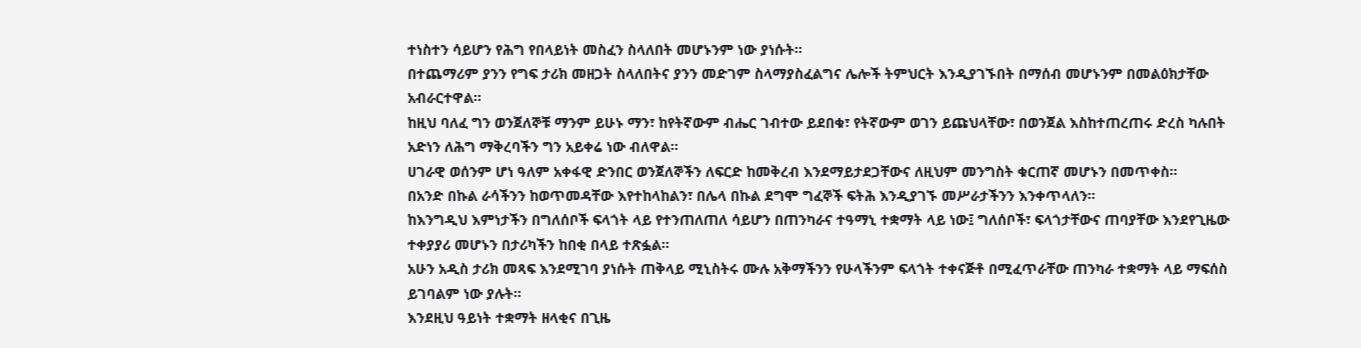ተነስተን ሳይሆን የሕግ የበላይነት መስፈን ስላለበት መሆኑንም ነው ያነሱት።
በተጨማሪም ያንን የግፍ ታሪክ መዘጋት ስላለበትና ያንን መድገም ስላማያስፈልግና ሌሎች ትምህርት እንዲያገኙበት በማሰብ መሆኑንም በመልዕክታቸው አብራርተዋል።
ከዚህ ባለፈ ግን ወንጀለኞቹ ማንም ይሁኑ ማን፣ ከየትኛውም ብሔር ገብተው ይደበቁ፣ የትኛውም ወገን ይጩህላቸው፣ በወንጀል እስከተጠረጠሩ ድረስ ካሉበት አድነን ለሕግ ማቅረባችን ግን አይቀሬ ነው ብለዋል።
ሀገራዊ ወሰንም ሆነ ዓለም አቀፋዊ ድንበር ወንጀለኞችን ለፍርድ ከመቅረብ እንደማይታደጋቸውና ለዚህም መንግስት ቁርጠኛ መሆኑን በመጥቀስ።
በአንድ በኩል ራሳችንን ከወጥመዳቸው እየተከላከልን፣ በሌላ በኩል ደግሞ ግፈኞች ፍትሕ እንዲያገኙ መሥራታችንን እንቀጥላለን።
ከእንግዲህ እምነታችን በግለሰቦች ፍላጎት ላይ የተንጠለጠለ ሳይሆን በጠንካራና ተዓማኒ ተቋማት ላይ ነው፤ ግለሰቦች፣ ፍላጎታቸውና ጠባያቸው እንደየጊዜው ተቀያያሪ መሆኑን በታሪካችን ከበቂ በላይ ተጽፏል።
አሁን አዲስ ታሪክ መጻፍ እንደሚገባ ያነሱት ጠቅላይ ሚኒስትሩ ሙሉ አቅማችንን የሁላችንም ፍላጎት ተቀናጅቶ በሚፈጥራቸው ጠንካራ ተቋማት ላይ ማፍሰስ ይገባልም ነው ያሉት።
እንደዚህ ዓይነት ተቋማት ዘላቂና በጊዜ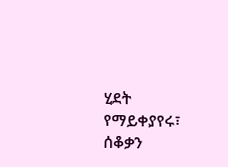ሂደት የማይቀያየሩ፣ ሰቆቃን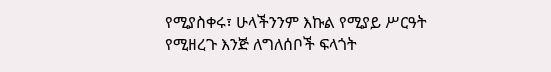የሚያስቀሩ፣ ሁላችንንም እኩል የሚያይ ሥርዓት የሚዘረጉ እንጅ ለግለሰቦች ፍላጎት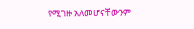የሚገዙ አለመሆናቸውንም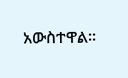አውስተዋል።